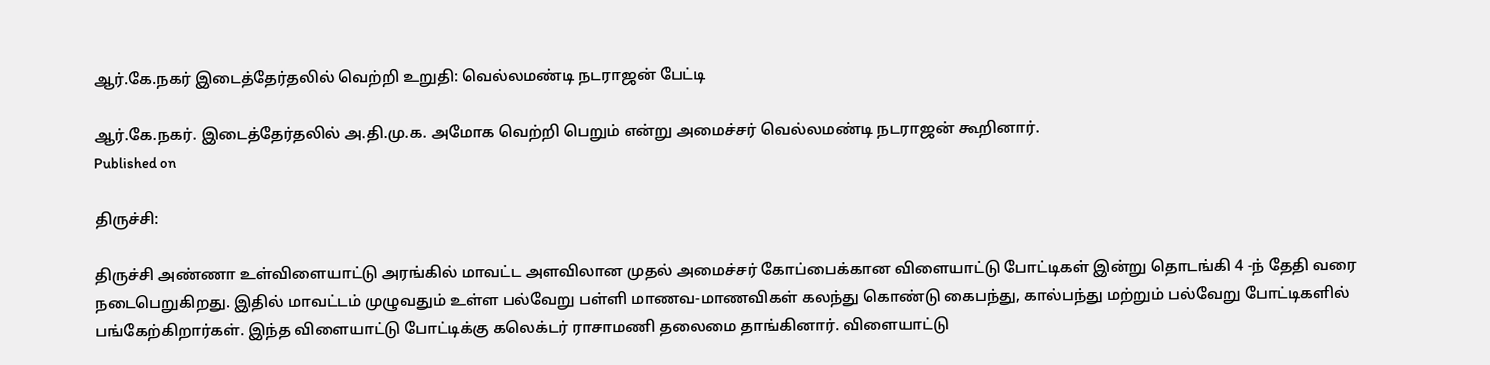ஆர்.கே.நகர் இடைத்தேர்தலில் வெற்றி உறுதி: வெல்லமண்டி நடராஜன் பேட்டி

ஆர்.கே.நகர். இடைத்தேர்தலில் அ.தி.மு.க. அமோக வெற்றி பெறும் என்று அமைச்சர் வெல்லமண்டி நடராஜன் கூறினார்.
Published on

திருச்சி:

திருச்சி அண்ணா உள்விளையாட்டு அரங்கில் மாவட்ட அளவிலான முதல் அமைச்சர் கோப்பைக்கான விளையாட்டு போட்டிகள் இன்று தொடங்கி 4 -ந் தேதி வரை நடைபெறுகிறது. இதில் மாவட்டம் முழுவதும் உள்ள பல்வேறு பள்ளி மாணவ-மாணவிகள் கலந்து கொண்டு கைபந்து, கால்பந்து மற்றும் பல்வேறு போட்டிகளில் பங்கேற்கிறார்கள். இந்த விளையாட்டு போட்டிக்கு கலெக்டர் ராசாமணி தலைமை தாங்கினார். விளையாட்டு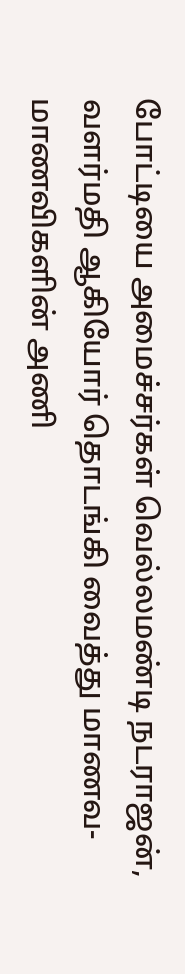போட்டியை அமைச்சர்கள் வெல்லமண்டி நடராஜன், வளர்மதி ஆகியோர் தொடங்கி வைத்து மாணவ- மாணவிகளின் அணி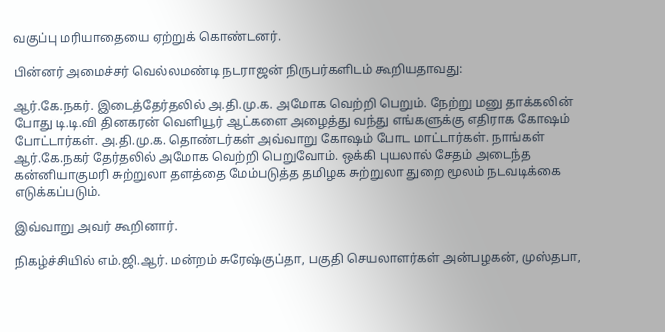வகுப்பு மரியாதையை ஏற்றுக் கொண்டனர்.

பின்னர் அமைச்சர் வெல்லமண்டி நடராஜன் நிருபர்களிடம் கூறியதாவது:

ஆர்.கே.நகர். இடைத்தேர்தலில் அ.தி.மு.க. அமோக வெற்றி பெறும். நேற்று மனு தாக்கலின் போது டி.டி.வி தினகரன் வெளியூர் ஆட்களை அழைத்து வந்து எங்களுக்கு எதிராக கோ‌ஷம் போட்டார்கள். அ.தி.மு.க. தொண்டர்கள் அவ்வாறு கோ‌ஷம் போட மாட்டார்கள். நாங்கள் ஆர்.கே.நகர் தேர்தலில் அமோக வெற்றி பெறுவோம். ஒக்கி புயலால் சேதம் அடைந்த கன்னியாகுமரி சுற்றுலா தளத்தை மேம்படுத்த தமிழக சுற்றுலா துறை மூலம் நடவடிக்கை எடுக்கப்படும்.

இவ்வாறு அவர் கூறினார்.

நிகழ்ச்சியில் எம்.ஜி.ஆர். மன்றம் சுரேஷ்குப்தா, பகுதி செயலாளர்கள் அன்பழகன், முஸ்தபா,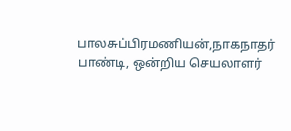பாலசுப்பிரமணியன்,நாகநாதர் பாண்டி, ஒன்றிய செயலாளர்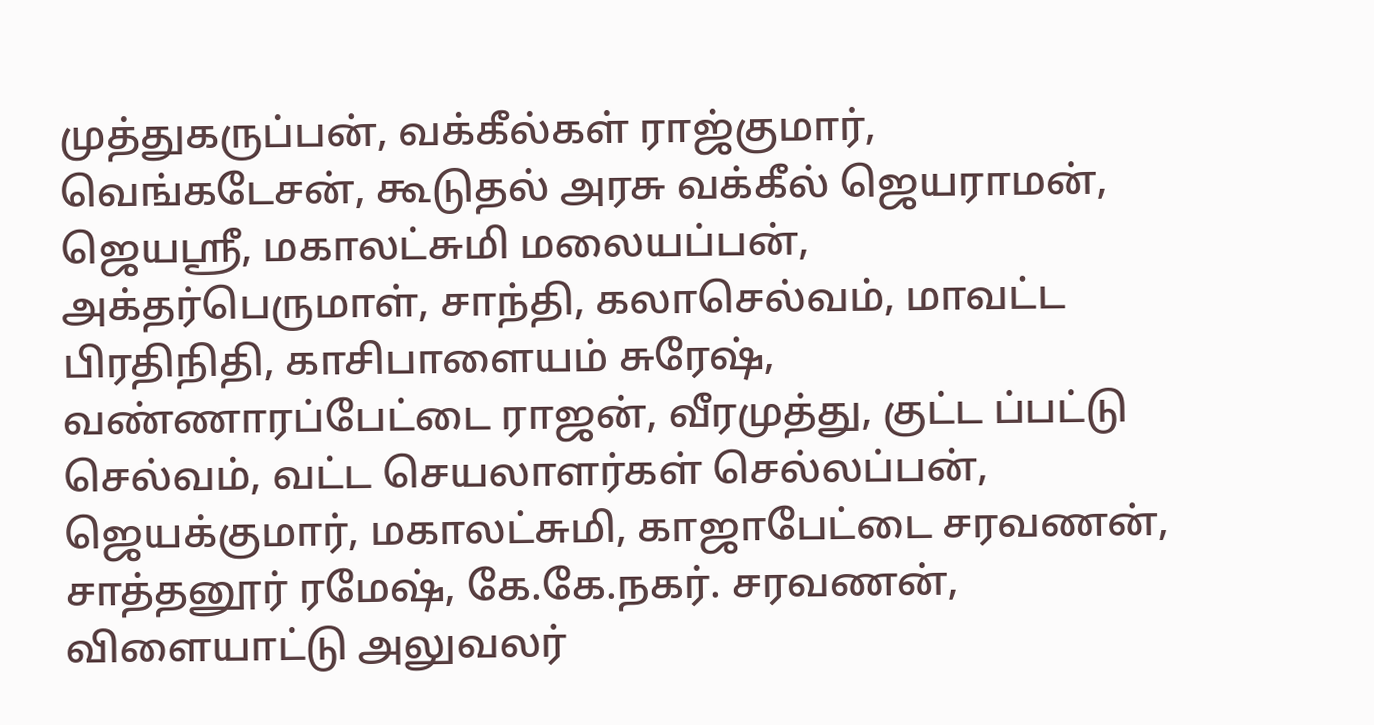முத்துகருப்பன், வக்கீல்கள் ராஜ்குமார், வெங்கடேசன், கூடுதல் அரசு வக்கீல் ஜெயராமன், ஜெயஸ்ரீ, மகாலட்சுமி மலையப்பன், அக்தர்பெருமாள், சாந்தி, கலாசெல்வம், மாவட்ட பிரதிநிதி, காசிபாளையம் சுரேஷ், வண்ணாரப்பேட்டை ராஜன், வீரமுத்து, குட்ட ப்பட்டு செல்வம், வட்ட செயலாளர்கள் செல்லப்பன், ஜெயக்குமார், மகாலட்சுமி, காஜாபேட்டை சரவணன், சாத்தனூர் ரமேஷ், கே.கே.நகர். சரவணன், விளையாட்டு அலுவலர்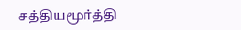சத்தியமூர்த்தி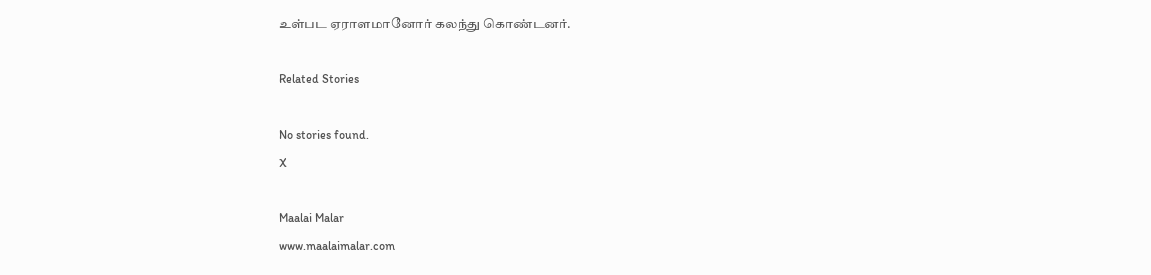உள்பட ஏராளமானோர் கலந்து கொண்டனர்.

Related Stories

No stories found.
X

Maalai Malar
www.maalaimalar.com